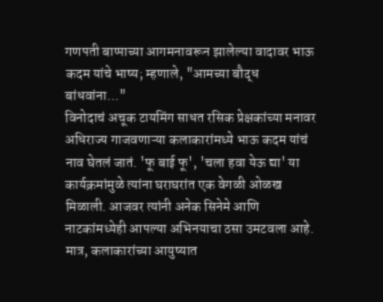गणपती बाप्पाच्या आगमनावरून झालेल्या वादावर भाऊ कदम यांचे भाष्य; म्हणाले, "आमच्या बौद्ध बांधवांना..."
विनोदाचं अचूक टायमिंग साधत रसिक प्रेक्षकांच्या मनावर अधिराज्य गाजवणाऱ्या कलाकारांमध्ये भाऊ कदम यांचं नाव घेतलं जातं. 'फू बाई फू', 'चला हवा येऊ द्या' या कार्यक्रमांमुळे त्यांना घराघरांत एक वेगळी ओळख मिळाली. आजवर त्यांनी अनेक सिनेमे आणि नाटकांमध्येही आपल्या अभिनयाचा ठसा उमटवला आहे.
मात्र, कलाकारांच्या आयुष्यात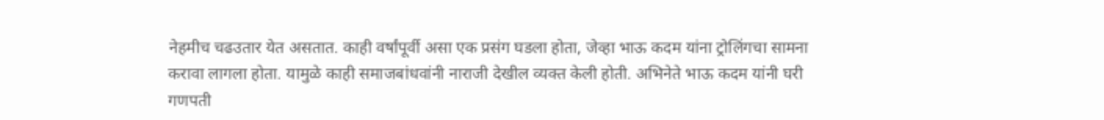नेहमीच चढउतार येत असतात. काही वर्षांपूर्वी असा एक प्रसंग घडला होता, जेव्हा भाऊ कदम यांना ट्रोलिंगचा सामना करावा लागला होता. यामुळे काही समाजबांधवांनी नाराजी देखील व्यक्त केली होती. अभिनेते भाऊ कदम यांनी घरी गणपती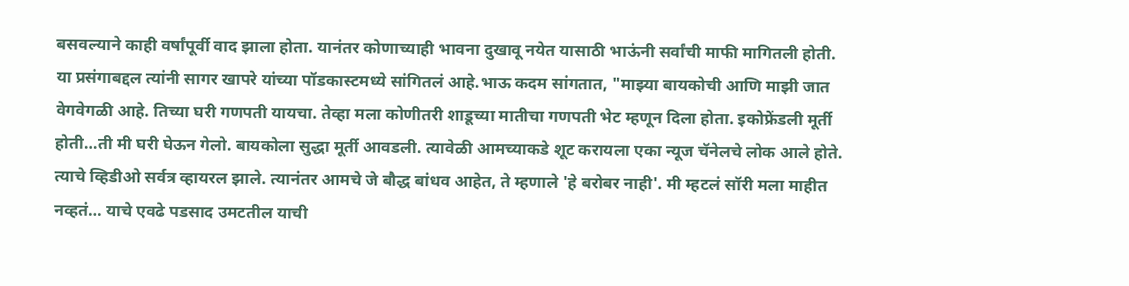बसवल्याने काही वर्षांपूर्वी वाद झाला होता. यानंतर कोणाच्याही भावना दुखावू नयेत यासाठी भाऊंनी सर्वांची माफी मागितली होती. या प्रसंगाबद्दल त्यांनी सागर खापरे यांच्या पॉडकास्टमध्ये सांगितलं आहे.भाऊ कदम सांगतात, "माझ्या बायकोची आणि माझी जात वेगवेगळी आहे. तिच्या घरी गणपती यायचा. तेव्हा मला कोणीतरी शाडूच्या मातीचा गणपती भेट म्हणून दिला होता. इकोफ्रेंडली मूर्ती होती…ती मी घरी घेऊन गेलो. बायकोला सुद्धा मूर्ती आवडली. त्यावेळी आमच्याकडे शूट करायला एका न्यूज चॅनेलचे लोक आले होते. त्याचे व्हिडीओ सर्वत्र व्हायरल झाले. त्यानंतर आमचे जे बौद्ध बांधव आहेत, ते म्हणाले 'हे बरोबर नाही'. मी म्हटलं सॉरी मला माहीत नव्हतं… याचे एवढे पडसाद उमटतील याची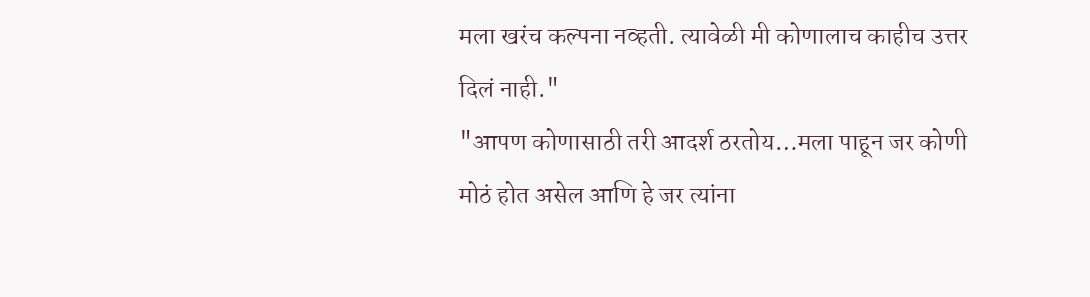मला खरंच कल्पना नव्हती. त्यावेळी मी कोणालाच काहीच उत्तर दिलं नाही."
"आपण कोणासाठी तरी आदर्श ठरतोय…मला पाहून जर कोणी मोठं होत असेल आणि हे जर त्यांना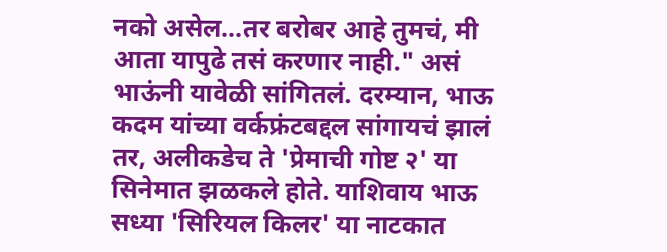नको असेल…तर बरोबर आहे तुमचं, मी आता यापुढे तसं करणार नाही." असं भाऊंनी यावेळी सांगितलं. दरम्यान, भाऊ कदम यांच्या वर्कफ्रंटबद्दल सांगायचं झालं तर, अलीकडेच ते 'प्रेमाची गोष्ट २' या सिनेमात झळकले होते. याशिवाय भाऊ सध्या 'सिरियल किलर' या नाटकात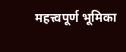महत्त्वपूर्ण भूमिका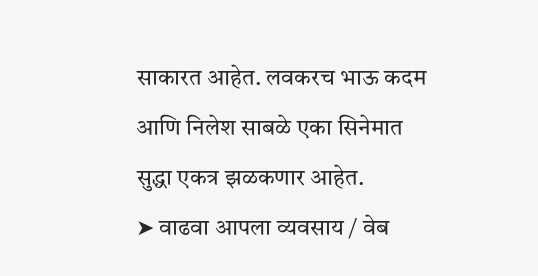साकारत आहेत. लवकरच भाऊ कदम आणि निलेश साबळे एका सिनेमात सुद्धा एकत्र झळकणार आहेत.
➤ वाढवा आपला व्यवसाय / वेब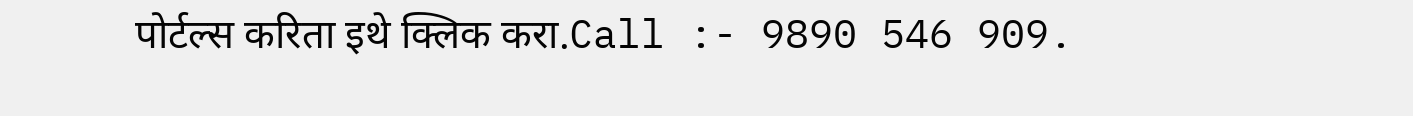पोर्टल्स करिता इथे क्लिक करा.Call :- 9890 546 909.